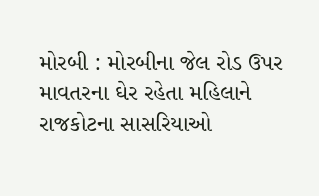મોરબી : મોરબીના જેલ રોડ ઉપર માવતરના ઘેર રહેતા મહિલાને રાજકોટના સાસરિયાઓ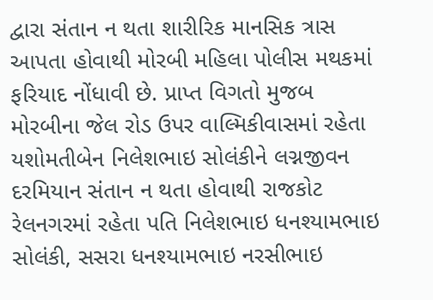દ્વારા સંતાન ન થતા શારીરિક માનસિક ત્રાસ આપતા હોવાથી મોરબી મહિલા પોલીસ મથકમાં ફરિયાદ નોંધાવી છે. પ્રાપ્ત વિગતો મુજબ મોરબીના જેલ રોડ ઉપર વાલ્મિકીવાસમાં રહેતા યશોમતીબેન નિલેશભાઇ સોલંકીને લગ્નજીવન દરમિયાન સંતાન ન થતા હોવાથી રાજકોટ રેલનગરમાં રહેતા પતિ નિલેશભાઇ ધનશ્યામભાઇ સોલંકી, સસરા ધનશ્યામભાઇ નરસીભાઇ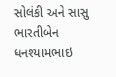સોલંકી અને સાસુ ભારતીબેન ધનશ્યામભાઇ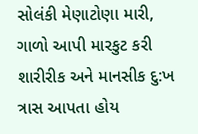સોલંકી મેણાટોણા મારી, ગાળો આપી મારકુટ કરી શારીરીક અને માનસીક દુ:ખ ત્રાસ આપતા હોય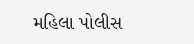મહિલા પોલીસ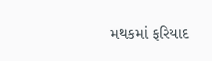મથકમાં ફરિયાદ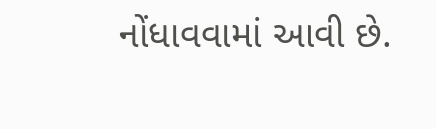નોંધાવવામાં આવી છે.